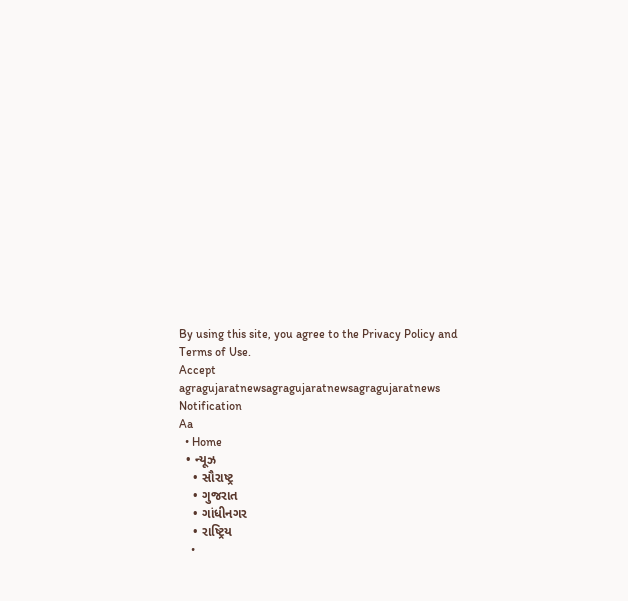By using this site, you agree to the Privacy Policy and Terms of Use.
Accept
agragujaratnewsagragujaratnewsagragujaratnews
Notification
Aa
  • Home
  • ન્યૂઝ
    • સૌરાષ્ટ્ર
    • ગુજરાત
    • ગાંધીનગર
    • રાષ્ટ્રિય
    •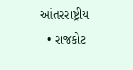આંતરરાષ્ટ્રીય
  • રાજકોટ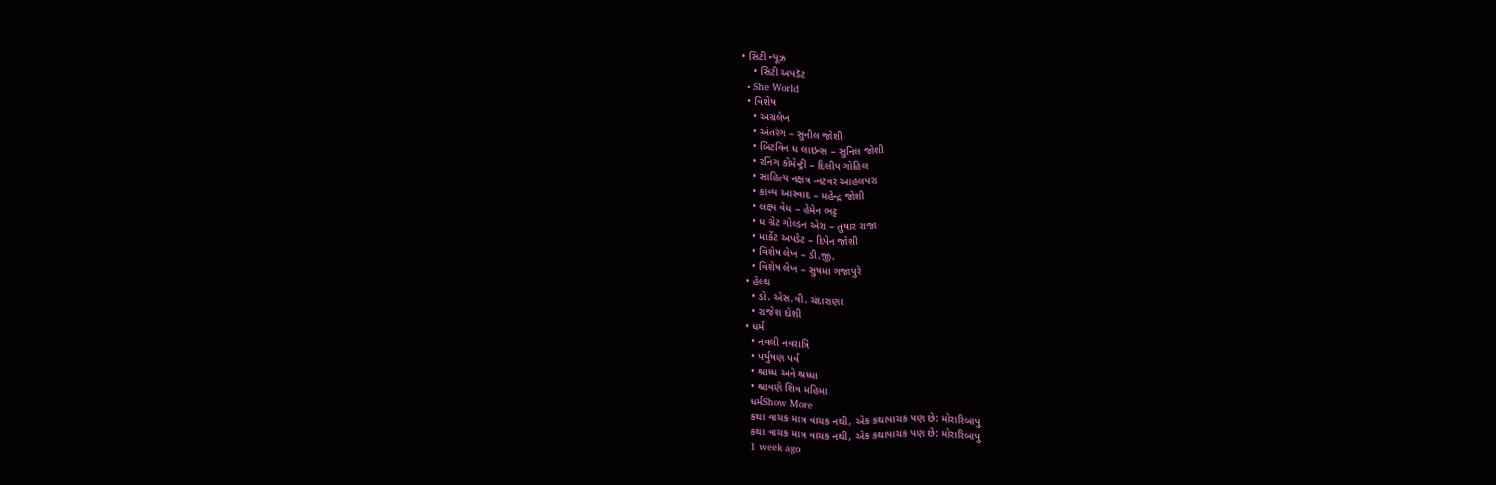• સિટી ન્યૂઝ
    • સિટી અપડૅટ
  • She World
  • વિશેષ
    • અગ્રલેખ
    • અંતરંગ – સુનીલ જોશી
    • બિટવિન ધ લાઇન્સ – સુનિલ જોશી
    • રનિંગ કોમેન્ટ્રી – દિલીપ ગોહિલ
    • સાહિત્ય નક્ષત્ર -નટવર આહલપરા
    • કાવ્ય આસ્વાદ – મહેન્દ્ર જોશી
    • લક્ષ્ય વેધ – હેમેન ભટ્ટ
    • ધ ગ્રેટ ગોલ્ડન એરા – તુષાર રાજા
    • માર્કેટ અપડેટ – દિપેન જોશી
    • વિશેષ લેખ – ડી.જી.
    • વિશેષ લેખ – સુષમા ગજાપુરે
  • હેલ્થ
    • ડો. એસ.વી. ચંદારાણા
    • રાજેશ દોશી
  • ધર્મ
    • નવલી નવરાત્રિ
    • પર્યુષણ પર્વ
    • શ્રાધ્ધ અને શ્રધ્ધા
    • શ્રાવણે શિવ મહિમા
    ધર્મShow More
    કથા વાચક માત્ર વાચક નથી, એક કથાપાચક પણ છે: મોરારિબાપુ
    કથા વાચક માત્ર વાચક નથી, એક કથાપાચક પણ છે: મોરારિબાપુ
    1 week ago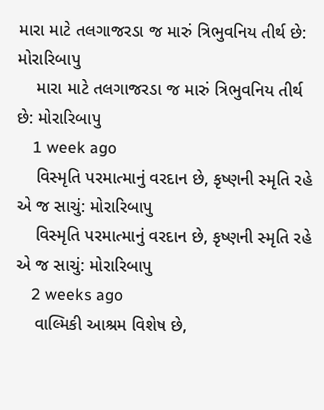મારા માટે તલગાજરડા જ મારું ત્રિભુવનિય તીર્થ છે: મોરારિબાપુ
    મારા માટે તલગાજરડા જ મારું ત્રિભુવનિય તીર્થ છે: મોરારિબાપુ
    1 week ago
    વિસ્મૃતિ પરમાત્માનું વરદાન છે, કૃષ્ણની સ્મૃતિ રહે એ જ સાચું: મોરારિબાપુ
    વિસ્મૃતિ પરમાત્માનું વરદાન છે, કૃષ્ણની સ્મૃતિ રહે એ જ સાચું: મોરારિબાપુ
    2 weeks ago
    વાલ્મિકી આશ્રમ વિશેષ છે,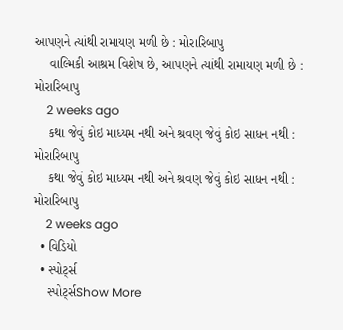આપણને ત્યાંથી રામાયણ મળી છે : મોરારિબાપુ
    વાલ્મિકી આશ્રમ વિશેષ છે, આપણને ત્યાંથી રામાયણ મળી છે : મોરારિબાપુ
    2 weeks ago
    કથા જેવું કોઇ માધ્યમ નથી અને શ્રવણ જેવું કોઇ સાધન નથી : મોરારિબાપુ
    કથા જેવું કોઇ માધ્યમ નથી અને શ્રવણ જેવું કોઇ સાધન નથી : મોરારિબાપુ
    2 weeks ago
  • વિડિયો
  • સ્પોર્ટ્સ
    સ્પોર્ટ્સShow More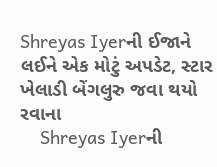Shreyas Iyerની ઈજાને લઈને એક મોટું અપડેટ, સ્ટાર ખેલાડી બેંગલુરુ જવા થયો રવાના
    Shreyas Iyerની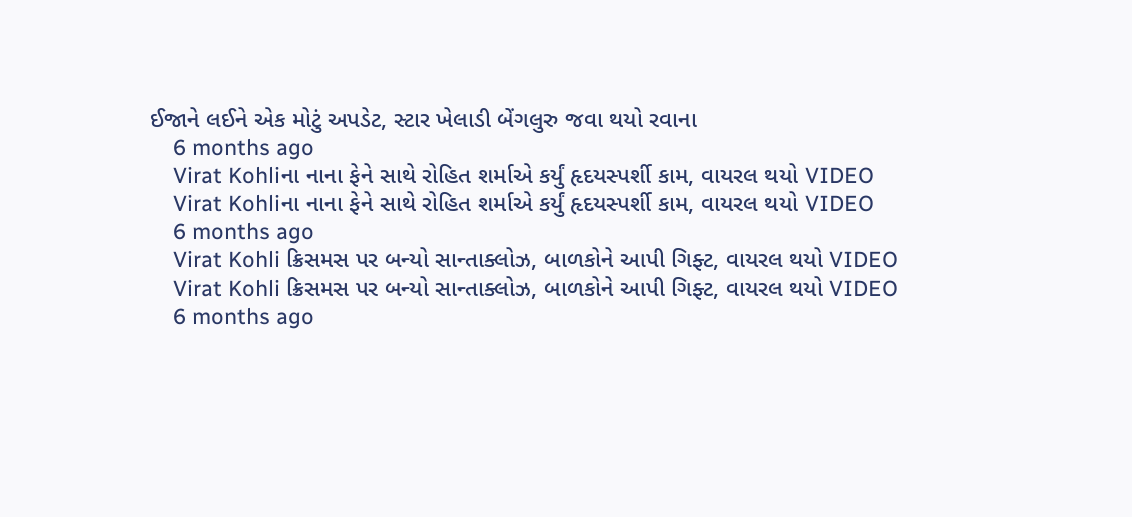ઈજાને લઈને એક મોટું અપડેટ, સ્ટાર ખેલાડી બેંગલુરુ જવા થયો રવાના
    6 months ago
    Virat Kohliના નાના ફેને સાથે રોહિત શર્માએ કર્યું હૃદયસ્પર્શી કામ, વાયરલ થયો VIDEO
    Virat Kohliના નાના ફેને સાથે રોહિત શર્માએ કર્યું હૃદયસ્પર્શી કામ, વાયરલ થયો VIDEO
    6 months ago
    Virat Kohli ક્રિસમસ પર બન્યો સાન્તાક્લોઝ, બાળકોને આપી ગિફ્ટ, વાયરલ થયો VIDEO
    Virat Kohli ક્રિસમસ પર બન્યો સાન્તાક્લોઝ, બાળકોને આપી ગિફ્ટ, વાયરલ થયો VIDEO
    6 months ago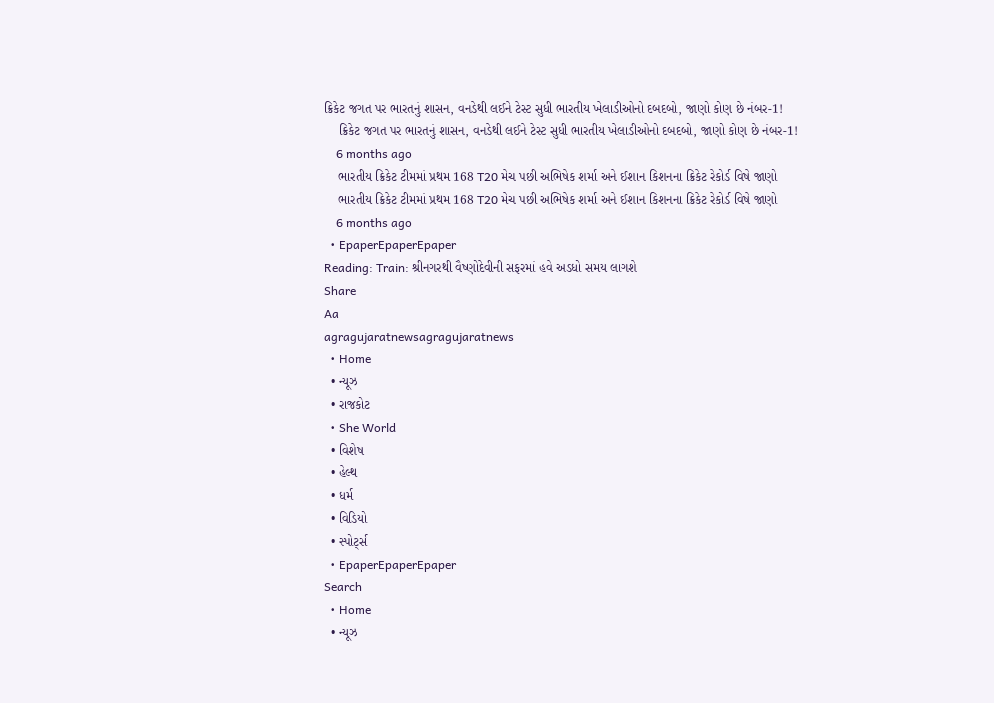ક્રિકેટ જગત પર ભારતનું શાસન, વનડેથી લઈને ટેસ્ટ સુધી ભારતીય ખેલાડીઓનો દબદબો, જાણો કોણ છે નંબર-1!
    ક્રિકેટ જગત પર ભારતનું શાસન, વનડેથી લઈને ટેસ્ટ સુધી ભારતીય ખેલાડીઓનો દબદબો, જાણો કોણ છે નંબર-1!
    6 months ago
    ભારતીય ક્રિકેટ ટીમમાં પ્રથમ 168 T20 મેચ પછી અભિષેક શર્મા અને ઈશાન કિશનના ક્રિકેટ રેકોર્ડ વિષે જાણો
    ભારતીય ક્રિકેટ ટીમમાં પ્રથમ 168 T20 મેચ પછી અભિષેક શર્મા અને ઈશાન કિશનના ક્રિકેટ રેકોર્ડ વિષે જાણો
    6 months ago
  • EpaperEpaperEpaper
Reading: Train: શ્રીનગરથી વૈષ્ણોદેવીની સફરમાં હવે અડધો સમય લાગશે
Share
Aa
agragujaratnewsagragujaratnews
  • Home
  • ન્યૂઝ
  • રાજકોટ
  • She World
  • વિશેષ
  • હેલ્થ
  • ધર્મ
  • વિડિયો
  • સ્પોર્ટ્સ
  • EpaperEpaperEpaper
Search
  • Home
  • ન્યૂઝ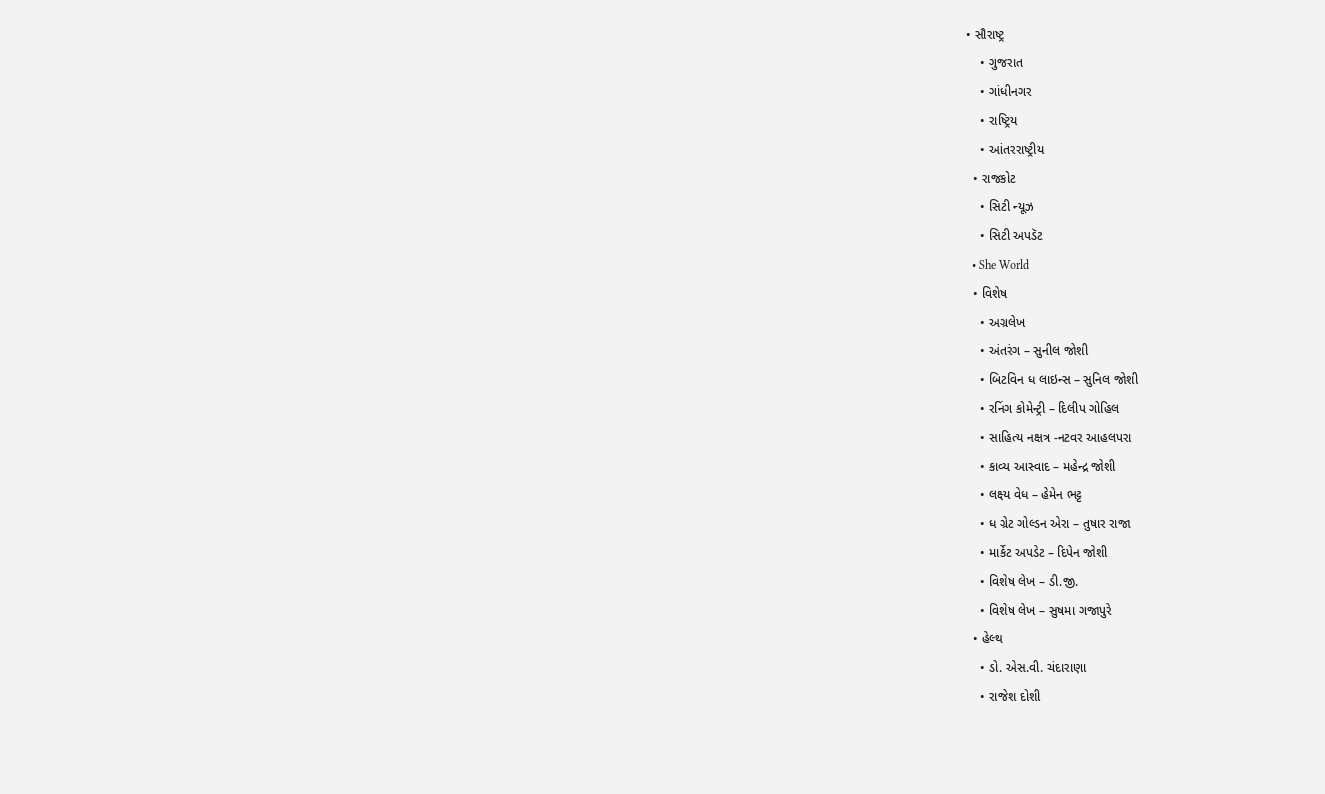• સૌરાષ્ટ્ર
    • ગુજરાત
    • ગાંધીનગર
    • રાષ્ટ્રિય
    • આંતરરાષ્ટ્રીય
  • રાજકોટ
    • સિટી ન્યૂઝ
    • સિટી અપડૅટ
  • She World
  • વિશેષ
    • અગ્રલેખ
    • અંતરંગ – સુનીલ જોશી
    • બિટવિન ધ લાઇન્સ – સુનિલ જોશી
    • રનિંગ કોમેન્ટ્રી – દિલીપ ગોહિલ
    • સાહિત્ય નક્ષત્ર -નટવર આહલપરા
    • કાવ્ય આસ્વાદ – મહેન્દ્ર જોશી
    • લક્ષ્ય વેધ – હેમેન ભટ્ટ
    • ધ ગ્રેટ ગોલ્ડન એરા – તુષાર રાજા
    • માર્કેટ અપડેટ – દિપેન જોશી
    • વિશેષ લેખ – ડી.જી.
    • વિશેષ લેખ – સુષમા ગજાપુરે
  • હેલ્થ
    • ડો. એસ.વી. ચંદારાણા
    • રાજેશ દોશી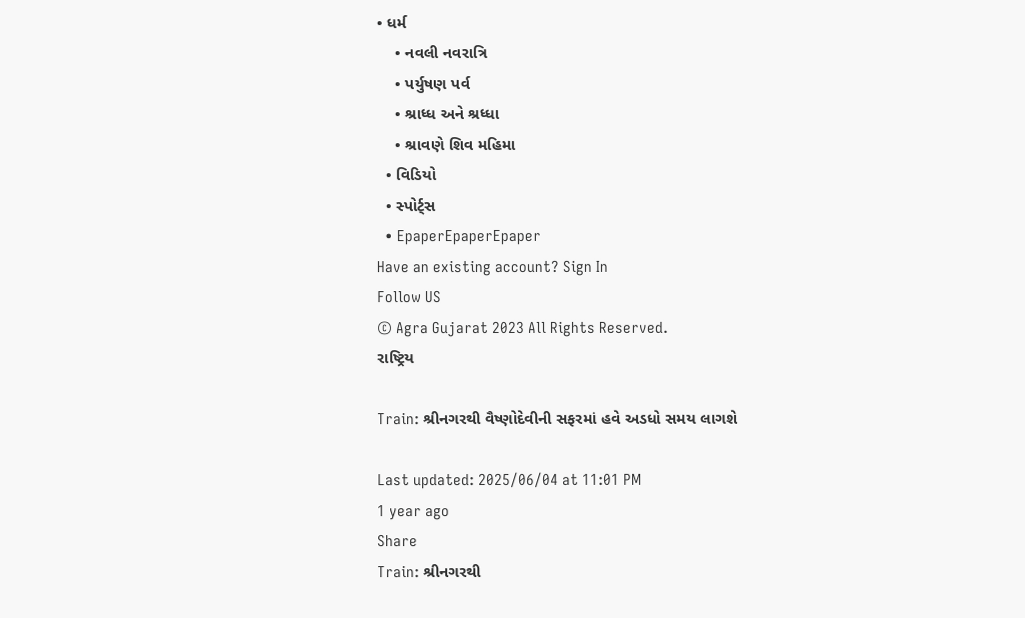• ધર્મ
    • નવલી નવરાત્રિ
    • પર્યુષણ પર્વ
    • શ્રાધ્ધ અને શ્રધ્ધા
    • શ્રાવણે શિવ મહિમા
  • વિડિયો
  • સ્પોર્ટ્સ
  • EpaperEpaperEpaper
Have an existing account? Sign In
Follow US
© Agra Gujarat 2023 All Rights Reserved.
રાષ્ટ્રિય

Train: શ્રીનગરથી વૈષ્ણોદેવીની સફરમાં હવે અડધો સમય લાગશે

Last updated: 2025/06/04 at 11:01 PM
1 year ago
Share
Train: શ્રીનગરથી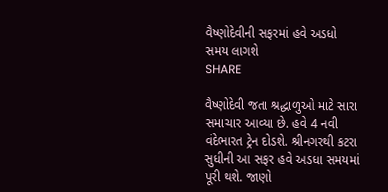વૈષ્ણોદેવીની સફરમાં હવે અડધો સમય લાગશે
SHARE

વૈષ્ણોદેવી જતા શ્રદ્ધાળુઓ માટે સારા સમાચાર આવ્યા છે. હવે 4 નવી વંદેભારત ટ્રેન દોડશે. શ્રીનગરથી કટરા સુધીની આ સફર હવે અડધા સમયમાં પૂરી થશે. જાણો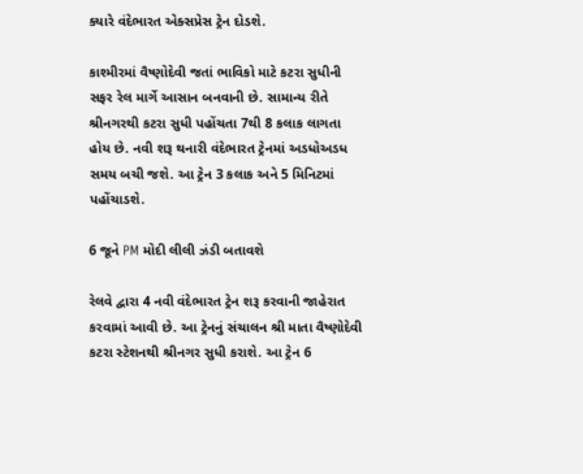ક્યારે વંદેભારત એક્સપ્રેસ ટ્રેન દોડશે.

કાશ્મીરમાં વૈષ્ણોદેવી જતાં ભાવિકો માટે કટરા સુધીની સફર રેલ માર્ગે આસાન બનવાની છે. સામાન્ય રીતે શ્રીનગરથી કટરા સુધી પહોંચતા 7થી 8 કલાક લાગતા હોય છે. નવી શરૂ થનારી વંદેભારત ટ્રેનમાં અડધોઅડધ સમય બચી જશે. આ ટ્રેન 3 કલાક અને 5 મિનિટમાં પહોંચાડશે.

6 જૂને PM મોદી લીલી ઝંડી બતાવશે

રેલવે દ્વારા 4 નવી વંદેભારત ટ્રેન શરૂ કરવાની જાહેરાત કરવામાં આવી છે. આ ટ્રેનનું સંચાલન શ્રી માતા વૈષ્ણોદેવી કટરા સ્ટેશનથી શ્રીનગર સુધી કરાશે. આ ટ્રેન 6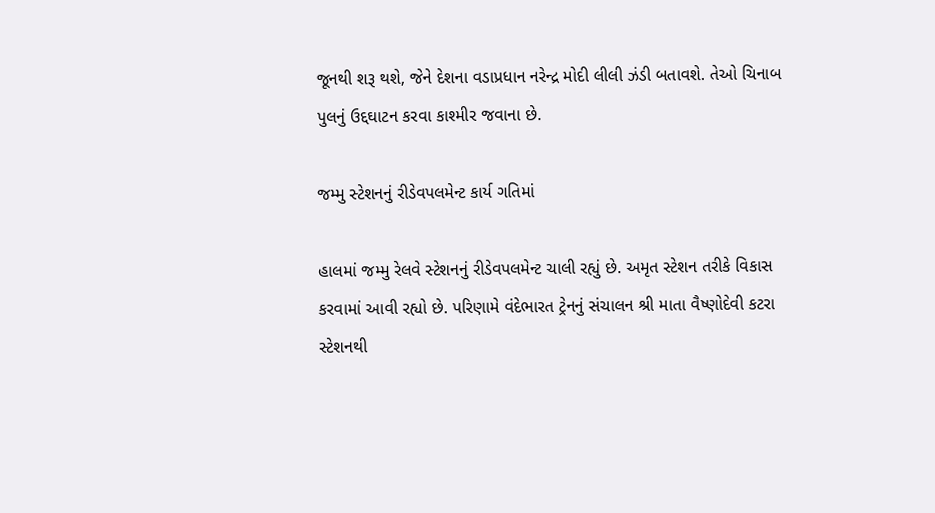જૂનથી શરૂ થશે, જેને દેશના વડાપ્રધાન નરેન્દ્ર મોદી લીલી ઝંડી બતાવશે. તેઓ ચિનાબ પુલનું ઉદ્દઘાટન કરવા કાશ્મીર જવાના છે.

જમ્મુ સ્ટેશનનું રીડેવપલમેન્ટ કાર્ય ગતિમાં

હાલમાં જમ્મુ રેલવે સ્ટેશનનું રીડેવપલમેન્ટ ચાલી રહ્યું છે. અમૃત સ્ટેશન તરીકે વિકાસ કરવામાં આવી રહ્યો છે. પરિણામે વંદેભારત ટ્રેનનું સંચાલન શ્રી માતા વૈષ્ણોદેવી કટરા સ્ટેશનથી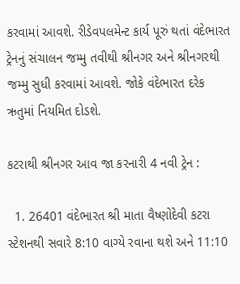કરવામાં આવશે. રીડેવપલમેન્ટ કાર્ય પૂરું થતાં વંદેભારત ટ્રેનનું સંચાલન જમ્મુ તવીથી શ્રીનગર અને શ્રીનગરથી જમ્મુ સુધી કરવામાં આવશે. જોકે વંદેભારત દરેક ઋતુમાં નિયમિત દોડશે.

કટરાથી શ્રીનગર આવ જા કરનારી 4 નવી ટ્રેન :

  1. 26401 વંદેભારત શ્રી માતા વૈષ્ણોદેવી કટરા સ્ટેશનથી સવારે 8:10 વાગ્યે રવાના થશે અને 11:10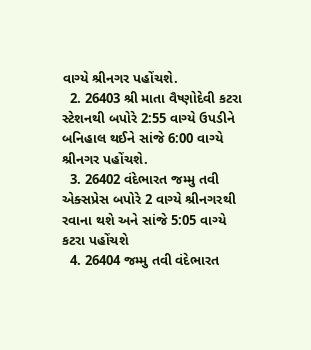વાગ્યે શ્રીનગર પહોંચશે.
  2. 26403 શ્રી માતા વૈષ્ણોદેવી કટરા સ્ટેશનથી બપોરે 2:55 વાગ્યે ઉપડીને બનિહાલ થઈને સાંજે 6:00 વાગ્યે શ્રીનગર પહોંચશે.
  3. 26402 વંદેભારત જમ્મુ તવી એક્સપ્રેસ બપોરે 2 વાગ્યે શ્રીનગરથી રવાના થશે અને સાંજે 5:05 વાગ્યે કટરા પહોંચશે
  4. 26404 જમ્મુ તવી વંદેભારત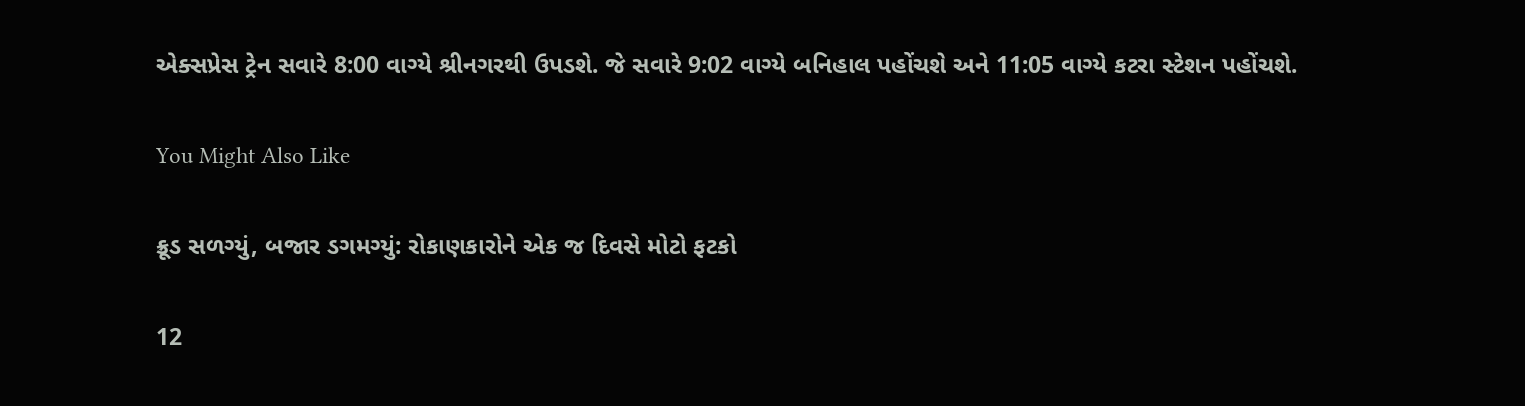એક્સપ્રેસ ટ્રેન સવારે 8:00 વાગ્યે શ્રીનગરથી ઉપડશે. જે સવારે 9:02 વાગ્યે બનિહાલ પહોંચશે અને 11:05 વાગ્યે કટરા સ્ટેશન પહોંચશે.

You Might Also Like

ક્રૂડ સળગ્યું, બજાર ડગમગ્યું: રોકાણકારોને એક જ દિવસે મોટો ફટકો

12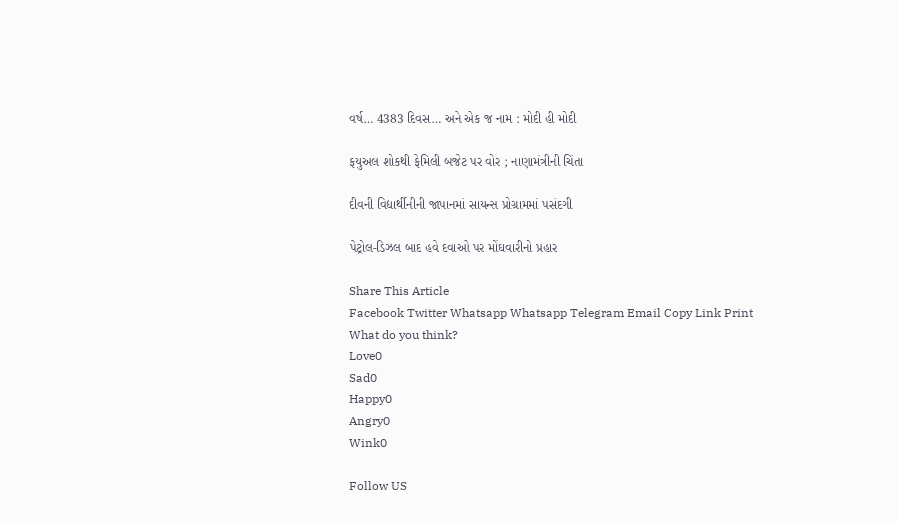વર્ષ… 4383 દિવસ… અને એક જ નામ : મોદી હી મોદી

ફયુઅલ શોકથી ફેમિલી બજેટ પર વોર ; નાણામંત્રીની ચિંતા

દીવની વિદ્યાર્થીનીની જાપાનમાં સાયન્સ પ્રોગ્રામમાં પસંદગી

પેટ્રોલ-ડિઝલ બાદ હવે દવાઓ પર મોંઘવારીનો પ્રહાર

Share This Article
Facebook Twitter Whatsapp Whatsapp Telegram Email Copy Link Print
What do you think?
Love0
Sad0
Happy0
Angry0
Wink0

Follow US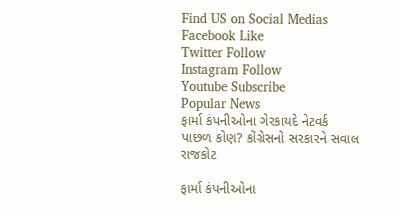Find US on Social Medias
Facebook Like
Twitter Follow
Instagram Follow
Youtube Subscribe
Popular News
ફાર્મા કંપનીઓના ગેરકાયદે નેટવર્ક પાછળ કોણ? કોંગ્રેસનો સરકારને સવાલ
રાજકોટ

ફાર્મા કંપનીઓના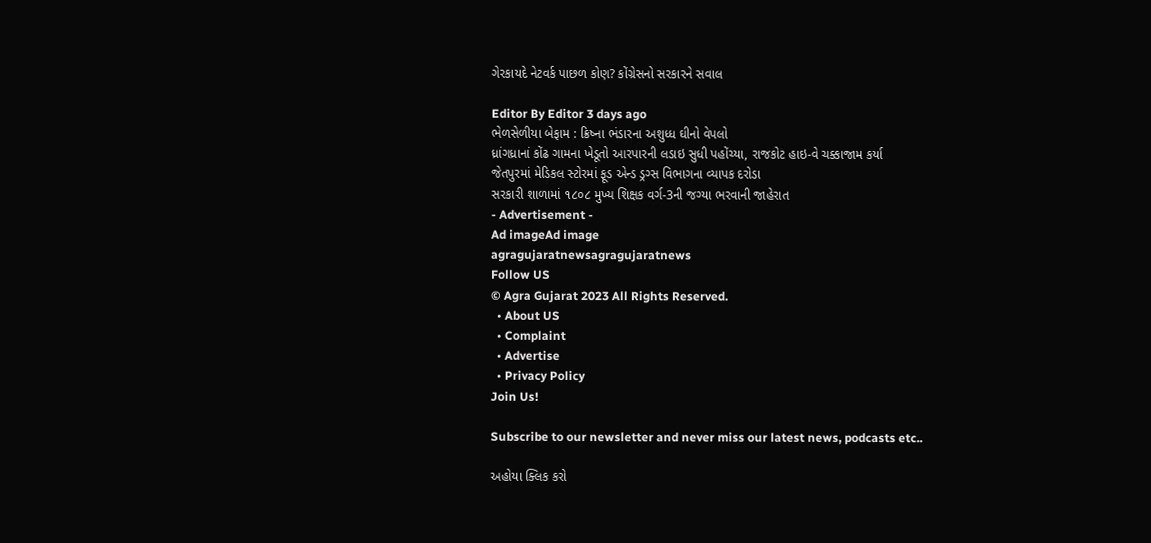ગેરકાયદે નેટવર્ક પાછળ કોણ? કોંગ્રેસનો સરકારને સવાલ

Editor By Editor 3 days ago
ભેળસેળીયા બેફામ : ક્રિષ્ના ભંડારના અશુધ્ધ ઘીનો વેપલો
ધ્રાંગધ્રાનાં કોંઢ ગામના ખેડૂતો આરપારની લડાઇ સુધી પહોંચ્યા, રાજકોટ હાઇ-વે ચક્કાજામ કર્યા
જેતપુરમાં મેડિકલ સ્ટોરમાં ફૂડ એન્ડ ડ્રગ્સ વિભાગના વ્યાપક દરોડા
સરકારી શાળામાં ૧૮૦૮ મુખ્ય શિક્ષક વર્ગ-3ની જગ્યા ભરવાની જાહેરાત
- Advertisement -
Ad imageAd image
agragujaratnewsagragujaratnews
Follow US
© Agra Gujarat 2023 All Rights Reserved.
  • About US
  • Complaint
  • Advertise
  • Privacy Policy
Join Us!

Subscribe to our newsletter and never miss our latest news, podcasts etc..

અહોયા ક્લિક કરો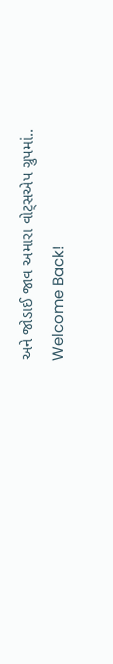અને જોડાઈ જાવ અમારા વોટ્સએપ ગ્રુપમાં..
Welcome Back!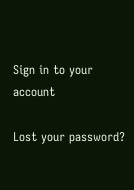Sign in to your account

Lost your password?